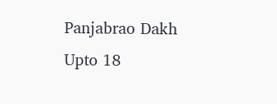Panjabrao Dakh Upto 18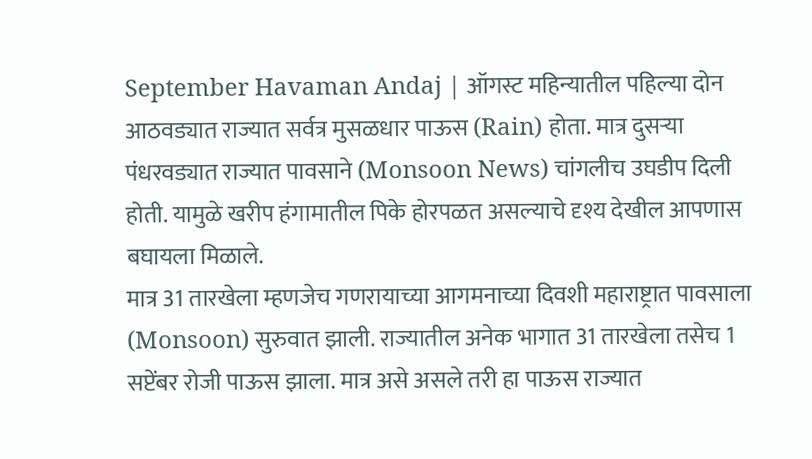September Havaman Andaj | ऑगस्ट महिन्यातील पहिल्या दोन आठवड्यात राज्यात सर्वत्र मुसळधार पाऊस (Rain) होता. मात्र दुसऱ्या पंधरवड्यात राज्यात पावसाने (Monsoon News) चांगलीच उघडीप दिली होती. यामुळे खरीप हंगामातील पिके होरपळत असल्याचे दृश्य देखील आपणास बघायला मिळाले.
मात्र 31 तारखेला म्हणजेच गणरायाच्या आगमनाच्या दिवशी महाराष्ट्रात पावसाला (Monsoon) सुरुवात झाली. राज्यातील अनेक भागात 31 तारखेला तसेच 1 सप्टेंबर रोजी पाऊस झाला. मात्र असे असले तरी हा पाऊस राज्यात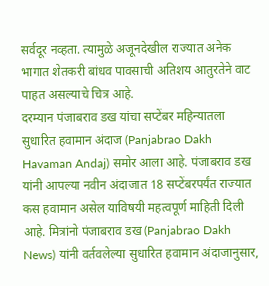सर्वदूर नव्हता. त्यामुळे अजूनदेखील राज्यात अनेक भागात शेतकरी बांधव पावसाची अतिशय आतुरतेने वाट पाहत असल्याचे चित्र आहे.
दरम्यान पंजाबराव डख यांचा सप्टेंबर महिन्यातला सुधारित हवामान अंदाज (Panjabrao Dakh Havaman Andaj) समोर आला आहे. पंजाबराव डख यांनी आपल्या नवीन अंदाजात 18 सप्टेंबरपर्यंत राज्यात कस हवामान असेल याविषयी महत्वपूर्ण माहिती दिली आहे. मित्रांनो पंजाबराव डख (Panjabrao Dakh News) यांनी वर्तवलेल्या सुधारित हवामान अंदाजानुसार,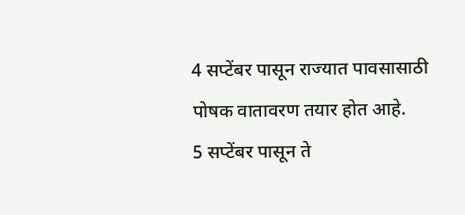4 सप्टेंबर पासून राज्यात पावसासाठी पोषक वातावरण तयार होत आहे.
5 सप्टेंबर पासून ते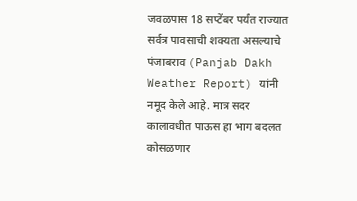जवळपास 18 सप्टेंबर पर्यंत राज्यात सर्वत्र पावसाची शक्यता असल्याचे पंजाबराव (Panjab Dakh Weather Report) यांनी नमूद केले आहे. मात्र सदर कालावधीत पाऊस हा भाग बदलत कोसळणार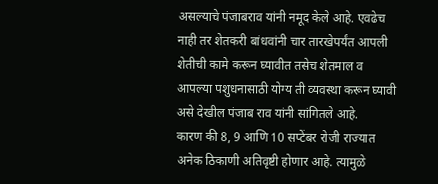असल्याचे पंजाबराव यांनी नमूद केले आहे. एवढेच नाही तर शेतकरी बांधवांनी चार तारखेपर्यंत आपली शेतीची कामे करून घ्यावीत तसेच शेतमाल व आपल्या पशुधनासाठी योग्य ती व्यवस्था करून घ्यावी असे देखील पंजाब राव यांनी सांगितले आहे.
कारण की 8, 9 आणि 10 सप्टेंबर रोजी राज्यात अनेक ठिकाणी अतिवृष्टी होणार आहे. त्यामुळे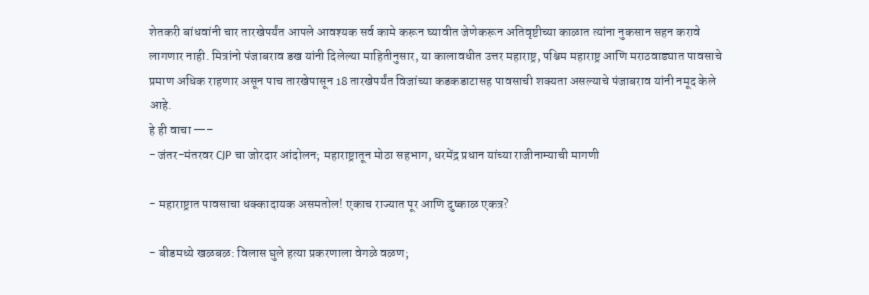शेतकरी बांधवांनी चार तारखेपर्यंत आपले आवश्यक सर्व कामे करून घ्यावीत जेणेकरून अतिवृष्टीच्या काळात त्यांना नुकसान सहन करावे लागणार नाही. मित्रांनो पंजाबराव डख यांनी दिलेल्या माहितीनुसार, या कालावधीत उत्तर महाराष्ट्र, पश्चिम महाराष्ट्र आणि मराठवाड्यात पावसाचे प्रमाण अधिक राहणार असून पाच तारखेपासून 18 तारखेपर्यंत विजांच्या कडकडाटासह पावसाची शक्यता असल्याचे पंजाबराव यांनी नमूद केले आहे.
हे ही वाचा —–
- जंतर-मंतरवर CJP चा जोरदार आंदोलन; महाराष्ट्रातून मोठा सहभाग, धरमेंद्र प्रधान यांच्या राजीनाम्याची मागणी

- महाराष्ट्रात पावसाचा धक्कादायक असमतोल! एकाच राज्यात पूर आणि दुष्काळ एकत्र?

- बीडमध्ये खळबळ: विलास घुले हत्या प्रकरणाला वेगळे वळण;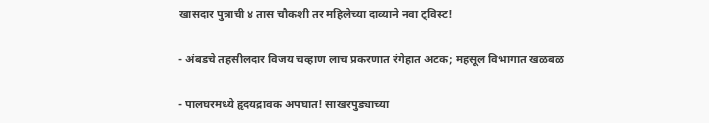खासदार पुत्राची ४ तास चौकशी तर महिलेच्या दाव्याने नवा ट्विस्ट!

- अंबडचे तहसीलदार विजय चव्हाण लाच प्रकरणात रंगेहात अटक; महसूल विभागात खळबळ

- पालघरमध्ये हृदयद्रावक अपघात! साखरपुड्याच्या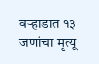वऱ्हाडात १३ जणांचा मृत्यू